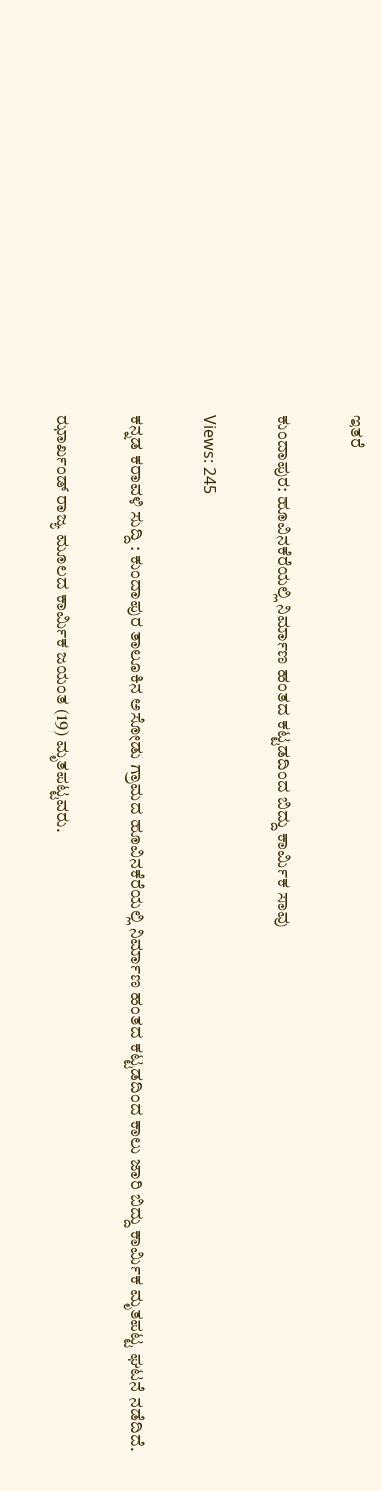ಇತರೆ

ಕುಂದಾಪುರ: ಹೂವಿನಕೆರೆಯಲ್ಲಿ ನಿರ್ಮಾಣ ಹಂತದ ಕಟ್ಟಡದಿಂದ ಬಿದ್ದು ಕಾರ್ಮಿಕ ಸಾವು

Views: 245

ಕನ್ನಡ ಕರಾವಳಿ ಸುದ್ದಿ : ಕುಂದಾಪುರ ತಾಲೂಕಿನ ಅಸೋಡು ಗ್ರಾಮದ ಹೂವಿನಕೆರೆಯಲ್ಲಿ ನಿರ್ಮಾಣ ಹಂತದ ಕಟ್ಟಡದಿಂದ ಕಾಲು ಜಾರಿ ಬಿದ್ದು ಕಾರ್ಮಿಕ ಮೃತಪಟ್ಟ ಘಟನೆ ನಡೆದಿದೆ.

ಝಾರ್ಖಂಡ್ ರಾಜ್ಯ ಮೂಲದ ಕಾರ್ಮಿಕ ಜಯಂತ (19) ಮೃತಪಟ್ಟವರು.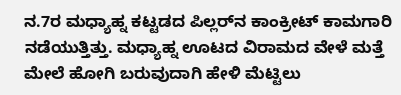ನ.7ರ ಮಧ್ಯಾಹ್ನ ಕಟ್ಟಡದ ಪಿಲ್ಲರ್‌ನ ಕಾಂಕ್ರೀಟ್ ಕಾಮಗಾರಿ ನಡೆಯುತ್ತಿತ್ತು. ಮಧ್ಯಾಹ್ನ ಊಟದ ವಿರಾಮದ ವೇಳೆ ಮತ್ತೆ ಮೇಲೆ ಹೋಗಿ ಬರುವುದಾಗಿ ಹೇಳಿ ಮೆಟ್ಟಿಲು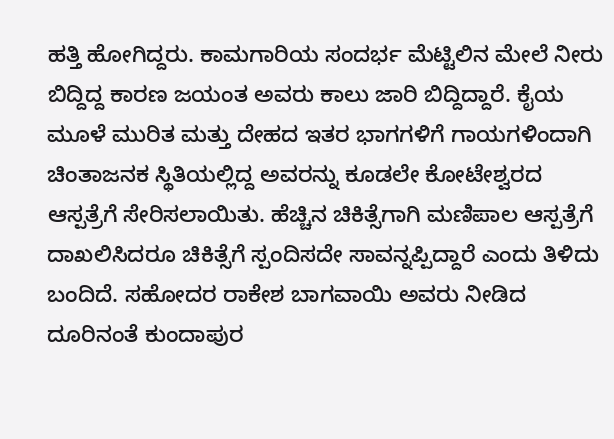ಹತ್ತಿ ಹೋಗಿದ್ದರು. ಕಾಮಗಾರಿಯ ಸಂದರ್ಭ ಮೆಟ್ಟಿಲಿನ ಮೇಲೆ ನೀರು ಬಿದ್ದಿದ್ದ ಕಾರಣ ಜಯಂತ ಅವರು ಕಾಲು ಜಾರಿ ಬಿದ್ದಿದ್ದಾರೆ. ಕೈಯ ಮೂಳೆ ಮುರಿತ ಮತ್ತು ದೇಹದ ಇತರ ಭಾಗಗಳಿಗೆ ಗಾಯಗಳಿಂದಾಗಿ ಚಿಂತಾಜನಕ ಸ್ಥಿತಿಯಲ್ಲಿದ್ದ ಅವರನ್ನು ಕೂಡಲೇ ಕೋಟೇಶ್ವರದ ಆಸ್ಪತ್ರೆಗೆ ಸೇರಿಸಲಾಯಿತು. ಹೆಚ್ಚಿನ ಚಿಕಿತ್ಸೆಗಾಗಿ ಮಣಿಪಾಲ ಆಸ್ಪತ್ರೆಗೆ ದಾಖಲಿಸಿದರೂ ಚಿಕಿತ್ಸೆಗೆ ಸ್ಪಂದಿಸದೇ ಸಾವನ್ನಪ್ಪಿದ್ದಾರೆ ಎಂದು ತಿಳಿದು ಬಂದಿದೆ. ಸಹೋದರ ರಾಕೇಶ ಬಾಗವಾಯಿ ಅವರು ನೀಡಿದ ದೂರಿನಂತೆ ಕುಂದಾಪುರ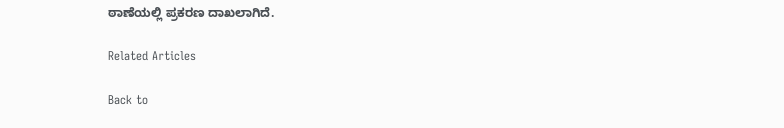ಠಾಣೆಯಲ್ಲಿ ಪ್ರಕರಣ ದಾಖಲಾಗಿದೆ.

Related Articles

Back to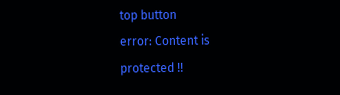top button
error: Content is protected !!